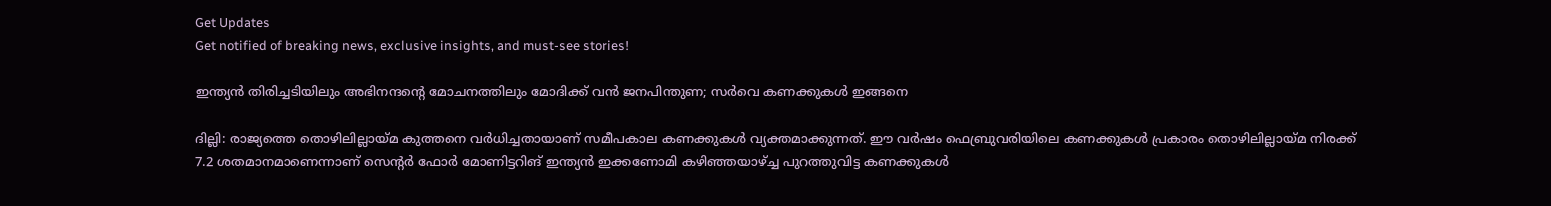Get Updates
Get notified of breaking news, exclusive insights, and must-see stories!

ഇന്ത്യന്‍ തിരിച്ചടിയിലും അഭിനന്ദന്‍റെ മോചനത്തിലും മോദിക്ക് വന്‍ ജനപിന്തുണ; സര്‍വെ കണക്കുകള്‍ ഇങ്ങനെ

ദില്ലി: രാജ്യത്തെ തൊഴിലില്ലായ്മ കുത്തനെ വര്‍ധിച്ചതായാണ് സമീപകാല കണക്കുകള്‍ വ്യക്തമാക്കുന്നത്. ഈ വർഷം ഫെബ്രുവരിയിലെ കണക്കുകൾ പ്രകാരം തൊഴിലില്ലായ‌്മ നിരക്ക‌് 7.2 ശതമാനമാണ‌െന്നാണ് സെന്റർ ഫോർ മോണിട്ടറിങ‌് ഇന്ത്യൻ ഇക്കണോമി കഴിഞ്ഞയാഴ്ച്ച പുറത്തുവിട്ട കണക്കുകള്‍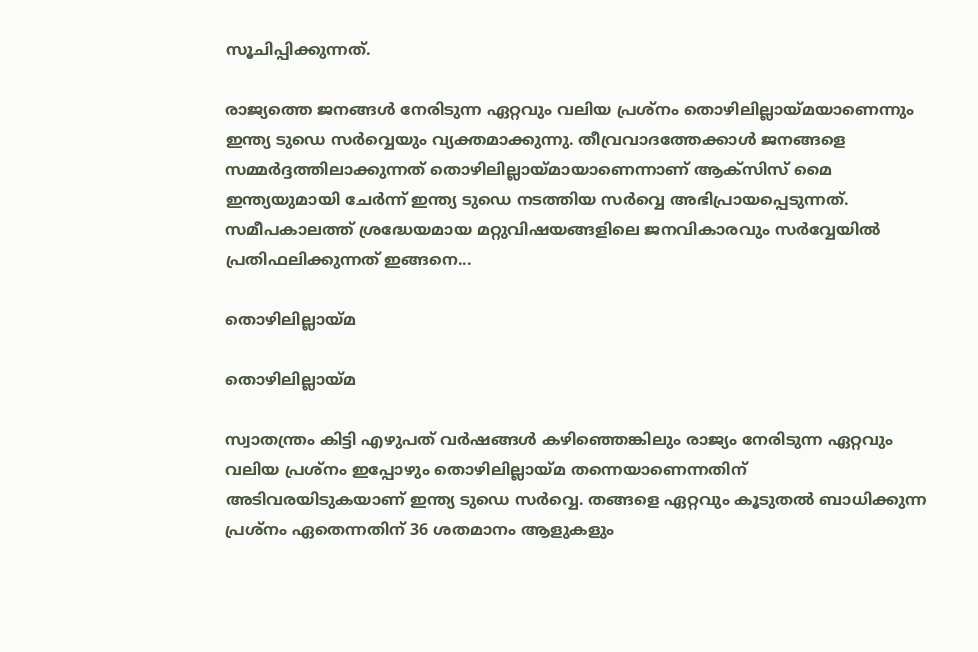സൂചിപ്പിക്കുന്നത്.

രാജ്യത്തെ ജനങ്ങള്‍ നേരിടുന്ന ഏറ്റവും വലിയ പ്രശ്നം തൊഴിലില്ലായ്മയാണെന്നും ഇന്ത്യ ടുഡെ സര്‍വ്വെയും വ്യക്തമാക്കുന്നു. തീവ്രവാദത്തേക്കാള്‍ ജനങ്ങളെ സമ്മര്‍ദ്ദത്തിലാക്കുന്നത് തൊഴിലില്ലായ്മായാണെന്നാണ് ആക്സിസ് മൈ ഇന്ത്യയുമായി ചേര്‍ന്ന് ഇന്ത്യ ടുഡെ നടത്തിയ സര്‍വ്വെ അഭിപ്രായപ്പെടുന്നത്. സമീപകാലത്ത് ശ്രദ്ധേയമായ മറ്റുവിഷയങ്ങളിലെ ജനവികാരവും സര്‍വ്വേയില്‍ പ്രതിഫലിക്കുന്നത് ഇങ്ങനെ...

തൊഴിലില്ലായ്മ

തൊഴിലില്ലായ്മ

സ്വാതന്ത്രം കിട്ടി എഴുപത് വര്‍ഷങ്ങള്‍ കഴിഞ്ഞെങ്കിലും രാജ്യം നേരിടുന്ന ഏറ്റവും വലിയ പ്രശ്നം ഇപ്പോഴും തൊഴിലില്ലായ്മ തന്നെയാണെന്നതിന് അടിവരയിടുകയാണ് ഇന്ത്യ ടുഡെ സര്‍വ്വെ. തങ്ങളെ ഏറ്റവും കൂടുതല്‍ ബാധിക്കുന്ന പ്രശ്നം ഏതെന്നതിന് 36 ശതമാനം ആളുകളും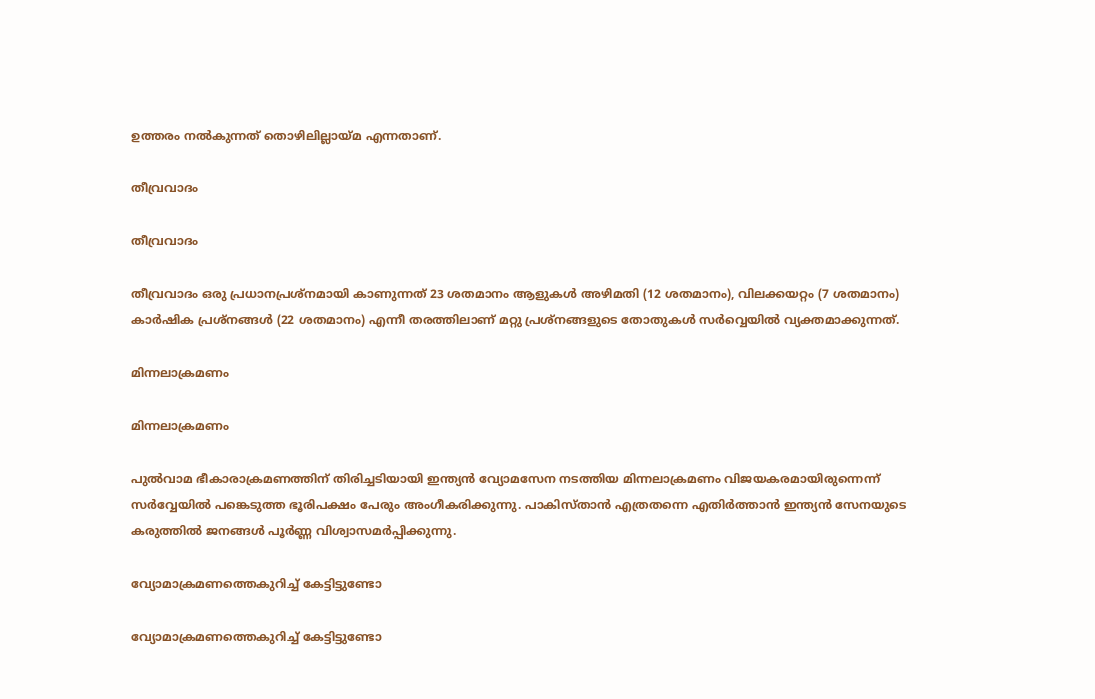ഉത്തരം നല്‍കുന്നത് തൊഴിലില്ലായ്മ എന്നതാണ്.

തീവ്രവാദം

തീവ്രവാദം

തീവ്രവാദം ഒരു പ്രധാനപ്രശ്നമായി കാണുന്നത് 23 ശതമാനം ആളുകള്‍ അഴിമതി (12 ശതമാനം), വിലക്കയറ്റം (7 ശതമാനം) കാര്‍ഷിക പ്രശ്നങ്ങള്‍ (22 ശതമാനം) എന്നീ തരത്തിലാണ് മറ്റു പ്രശ്നങ്ങളുടെ തോതുകള്‍ സര്‍വ്വെയില്‍ വ്യക്തമാക്കുന്നത്.

മിന്നലാക്രമണം

മിന്നലാക്രമണം

പുല്‍വാമ ഭീകാരാക്രമണത്തിന് തിരിച്ചടിയായി ഇന്ത്യന്‍ വ്യോമസേന നടത്തിയ മിന്നലാക്രമണം വിജയകരമായിരുന്നെന്ന് സര്‍വ്വേയില്‍ പങ്കെടുത്ത ഭൂരിപക്ഷം പേരും അംഗീകരിക്കുന്നു. പാകിസ്താന്‍ എത്രതന്നെ എതിര്‍ത്താന്‍ ഇന്ത്യന്‍ സേനയുടെ കരുത്തില്‍ ജനങ്ങള്‍ പൂര്‍ണ്ണ വിശ്വാസമര്‍പ്പിക്കുന്നു.

വ്യോമാക്രമണത്തെകുറിച്ച് കേട്ടിട്ടുണ്ടോ

വ്യോമാക്രമണത്തെകുറിച്ച് കേട്ടിട്ടുണ്ടോ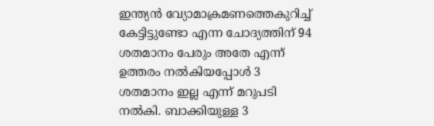ഇന്ത്യന്‍ വ്യോമാക്രമണത്തെകുറിച്ച് കേട്ടിട്ടുണ്ടോ എന്ന ചോദ്യത്തിന് 94 ശതമാനം പേരും അതേ എന്ന് ഉത്തരം നല്‍കിയപ്പോള്‍‌ 3 ശതമാനം ഇല്ല എന്ന് മറുപടി നല്‍കി. ബാക്കിയുള്ള 3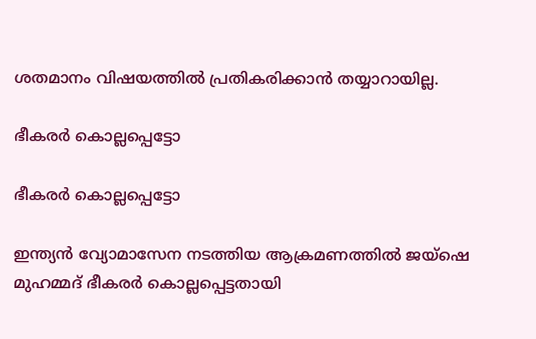ശതമാനം വിഷയത്തില്‍ പ്രതികരിക്കാന്‍ തയ്യാറായില്ല.

ഭീകരര്‍ കൊല്ലപ്പെട്ടോ

ഭീകരര്‍ കൊല്ലപ്പെട്ടോ

ഇന്ത്യന്‍ വ്യോമാസേന നടത്തിയ ആക്രമണത്തില്‍ ജയ്ഷെ മുഹമ്മദ് ഭീകരര്‍ കൊല്ലപ്പെട്ടതായി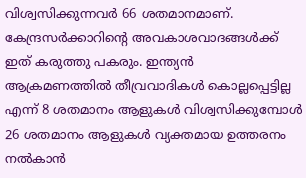വിശ്വസിക്കുന്നവര്‍ 66 ശതമാനമാണ്. കേന്ദ്രസര്‍ക്കാറിന്‍റെ അവകാശവാദങ്ങള്‍ക്ക് ഇത് കരുത്തു പകരും. ഇന്ത്യന്‍ ആക്രമണത്തില്‍ തീവ്രവാദികള്‍ കൊല്ലപ്പെട്ടില്ല എന്ന് 8 ശതമാനം ആളുകള്‍ വിശ്വസിക്കുമ്പോള്‍ 26 ശതമാനം ആളുകള്‍ വ്യക്തമായ ഉത്തരനം നല്‍കാന്‍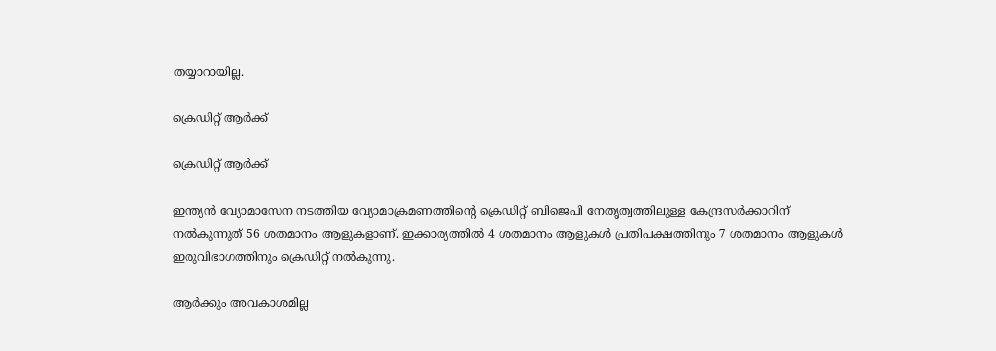തയ്യാറായില്ല.

ക്രെഡിറ്റ് ആര്‍ക്ക്

ക്രെഡിറ്റ് ആര്‍ക്ക്

ഇന്ത്യന്‍ വ്യോമാസേന നടത്തിയ വ്യോമാക്രമണത്തിന്‍റെ ക്രെഡിറ്റ് ബിജെപി നേതൃത്വത്തിലുള്ള കേന്ദ്രസര്‍ക്കാറിന് നല്‍കുന്നുത് 56 ശതമാനം ആളുകളാണ്. ഇക്കാര്യത്തില്‍ 4 ശതമാനം ആളുകള്‍ പ്രതിപക്ഷത്തിനും 7 ശതമാനം ആളുകള്‍ ഇരുവിഭാഗത്തിനും ക്രെഡിറ്റ് നല്‍‌കുന്നു.

ആര്‍ക്കും അവകാശമില്ല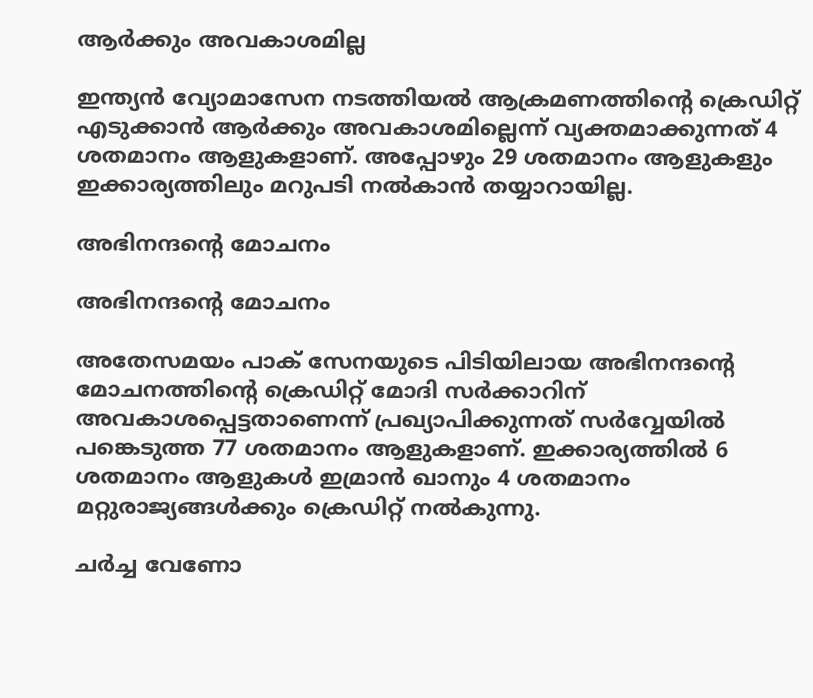ആര്‍ക്കും അവകാശമില്ല

ഇന്ത്യന്‍ വ്യോമാസേന നടത്തിയല്‍ ആക്രമണത്തിന്‍റെ ക്രെഡിറ്റ് എടുക്കാന്‍ ആര്‍ക്കും അവകാശമില്ലെന്ന് വ്യക്തമാക്കുന്നത് 4 ശതമാനം ആളുകളാണ്. അപ്പോഴും 29 ശതമാനം ആളുകളും ഇക്കാര്യത്തിലും മറുപടി നല്‍കാന്‍ തയ്യാറായില്ല.

അഭിനന്ദന്‍റെ മോചനം

അഭിനന്ദന്‍റെ മോചനം

അതേസമയം പാക് സേനയുടെ പിടിയിലായ അഭിനന്ദന്‍റെ മോചനത്തിന്‍റെ ക്രെഡിറ്റ് മോദി സര്‍ക്കാറിന് അവകാശപ്പെട്ടതാണെന്ന് പ്രഖ്യാപിക്കുന്നത് സര്‍വ്വേയില്‍ പങ്കെടുത്ത 77 ശതമാനം ആളുകളാണ്. ഇക്കാര്യത്തില്‍ 6 ശതമാനം ആളുകള്‍ ഇമ്രാന്‍ ഖാനും 4 ശതമാനം മറ്റുരാജ്യങ്ങള്‍ക്കും ക്രെഡിറ്റ് നല്‍കുന്നു.

ചര്‍ച്ച വേണോ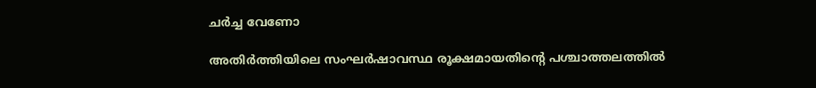ചര്‍ച്ച വേണോ

അതിര്‍ത്തിയിലെ സംഘര്‍ഷാവസ്ഥ രൂക്ഷമായതിന്‍റെ പശ്ചാത്തലത്തില്‍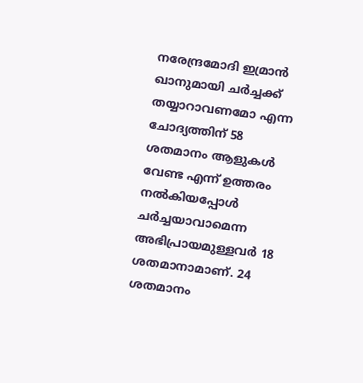നരേന്ദ്രമോദി ഇമ്രാന്‍ ഖാനുമായി ചര്‍ച്ചക്ക് തയ്യാറാവണമോ എന്ന ചോദ്യത്തിന് 58 ശതമാനം ആളുകള്‍ വേണ്ട എന്ന് ഉത്തരം നല്‍കിയപ്പോള്‍ ചര്‍ച്ചയാവാമെന്ന അഭിപ്രായമുള്ളവര്‍ 18 ശതമാനാമാണ്. 24 ശതമാനം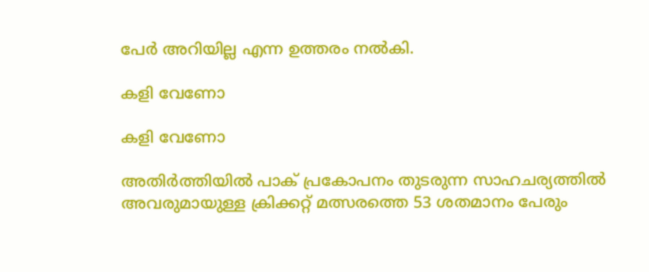പേര്‍ അറിയില്ല എന്ന ഉത്തരം നല്‍കി.

കളി വേണോ

കളി വേണോ

അതിര്‍ത്തിയില്‍ പാക് പ്രകോപനം തുടരുന്ന സാഹചര്യത്തില്‍ അവരുമായുള്ള ക്രിക്കറ്റ് മത്സരത്തെ 53 ശതമാനം പേരും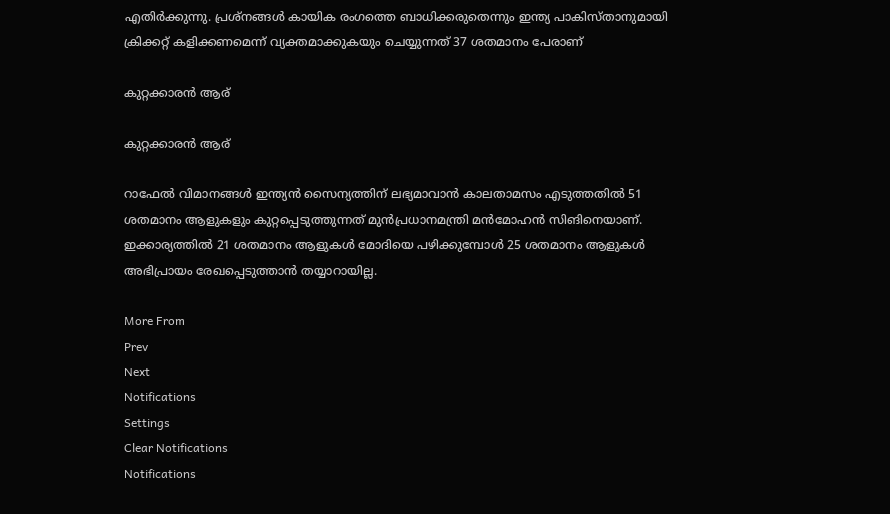എതിര്‍ക്കുന്നു. പ്രശ്നങ്ങള്‍ കായിക രംഗത്തെ ബാധിക്കരുതെന്നും ഇന്ത്യ പാകിസ്താനുമായി ക്രിക്കറ്റ് കളിക്കണമെന്ന് വ്യക്തമാക്കുകയും ചെയ്യുന്നത് 37 ശതമാനം പേരാണ്

കുറ്റക്കാരന്‍ ആര്

കുറ്റക്കാരന്‍ ആര്

റാഫേല്‍ വിമാനങ്ങള്‍ ഇന്ത്യന്‍ സൈന്യത്തിന് ലഭ്യമാവാന്‍ കാലതാമസം എടുത്തതില്‍ 51 ശതമാനം ആളുകളും കുറ്റപ്പെടുത്തുന്നത് മുന്‍പ്രധാനമന്ത്രി മന്‍മോഹന്‍ സിങിനെയാണ്. ഇക്കാര്യത്തില്‍ 21 ശതമാനം ആളുകള്‍ മോദിയെ പഴിക്കുമ്പോള്‍ 25 ശതമാനം ആളുകള്‍ അഭിപ്രായം രേഖപ്പെടുത്താന്‍ തയ്യാറായില്ല.

More From
Prev
Next
Notifications
Settings
Clear Notifications
Notifications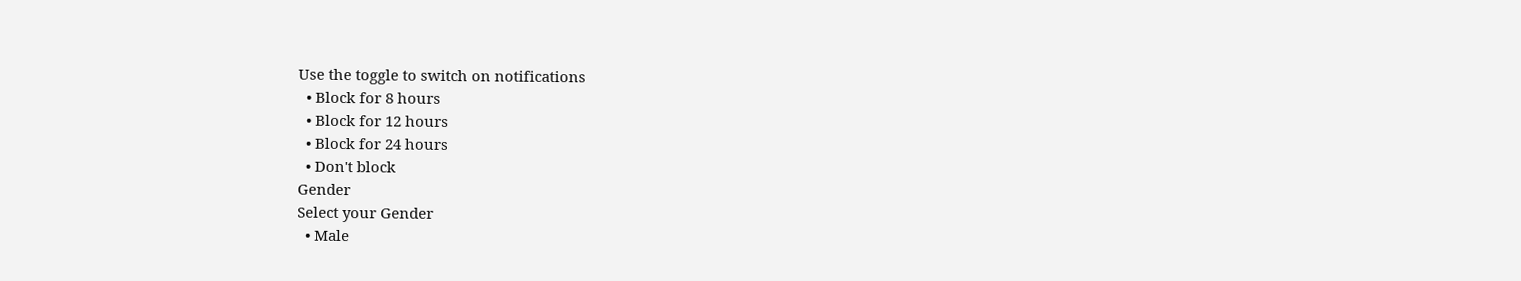Use the toggle to switch on notifications
  • Block for 8 hours
  • Block for 12 hours
  • Block for 24 hours
  • Don't block
Gender
Select your Gender
  • Male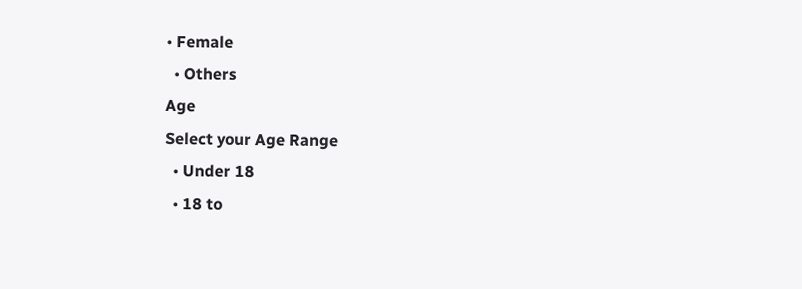• Female
  • Others
Age
Select your Age Range
  • Under 18
  • 18 to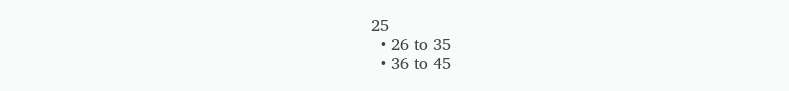25
  • 26 to 35
  • 36 to 45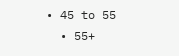• 45 to 55
  • 55+